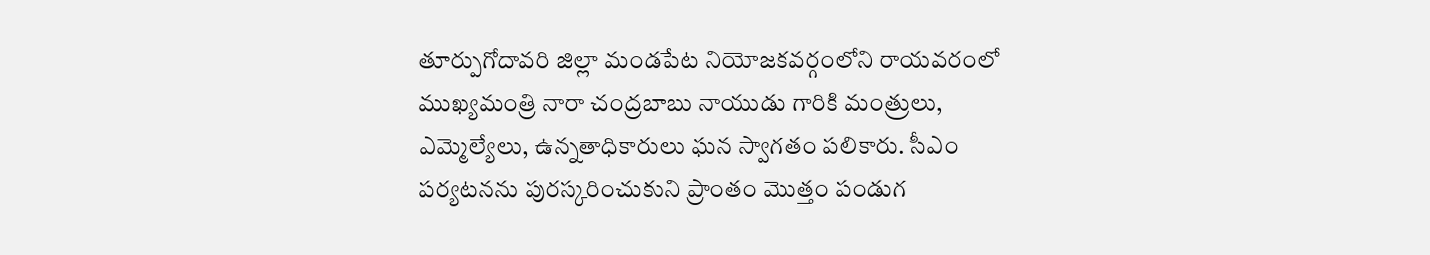తూర్పుగోదావరి జిల్లా మండపేట నియోజకవర్గంలోని రాయవరంలో ముఖ్యమంత్రి నారా చంద్రబాబు నాయుడు గారికి మంత్రులు, ఎమ్మెల్యేలు, ఉన్నతాధికారులు ఘన స్వాగతం పలికారు. సీఎం పర్యటనను పురస్కరించుకుని ప్రాంతం మొత్తం పండుగ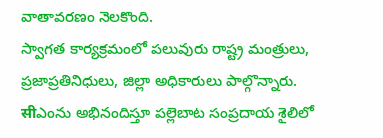వాతావరణం నెలకొంది.
స్వాగత కార్యక్రమంలో పలువురు రాష్ట్ర మంత్రులు, ప్రజాప్రతినిధులు, జిల్లా అధికారులు పాల్గొన్నారు. सीఎంను అభినందిస్తూ పల్లెబాట సంప్రదాయ శైలిలో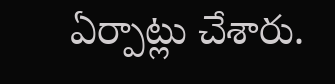ఏర్పాట్లు చేశారు.